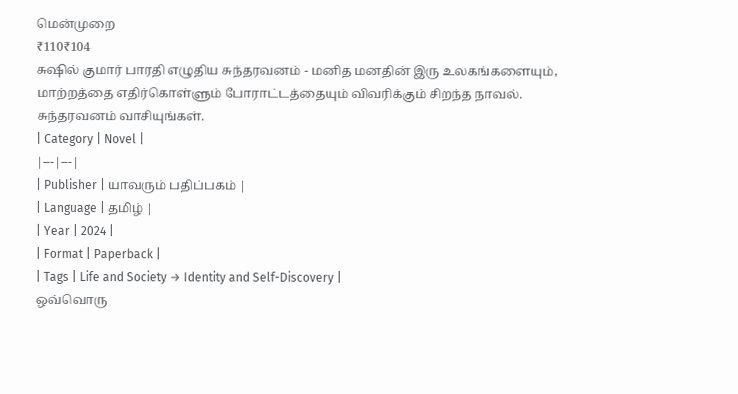மென்முறை
₹110₹104
சுஷில் குமார் பாரதி எழுதிய சுந்தரவனம் - மனித மனதின் இரு உலகங்களையும், மாற்றத்தை எதிர்கொள்ளும் போராட்டத்தையும் விவரிக்கும் சிறந்த நாவல். சுந்தரவனம் வாசியுங்கள்.
| Category | Novel |
|---|---|
| Publisher | யாவரும் பதிப்பகம் |
| Language | தமிழ் |
| Year | 2024 |
| Format | Paperback |
| Tags | Life and Society → Identity and Self-Discovery |
ஒவ்வொரு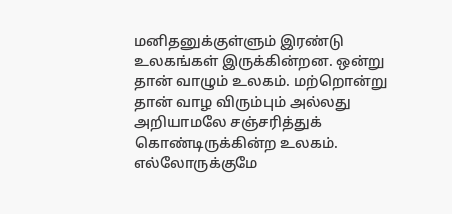மனிதனுக்குள்ளும் இரண்டு உலகங்கள் இருக்கின்றன. ஒன்று தான் வாழும் உலகம். மற்றொன்று தான் வாழ விரும்பும் அல்லது அறியாமலே சஞ்சரித்துக் கொண்டிருக்கின்ற உலகம். எல்லோருக்குமே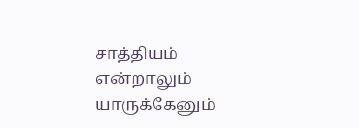சாத்தியம் என்றாலும் யாருக்கேனும்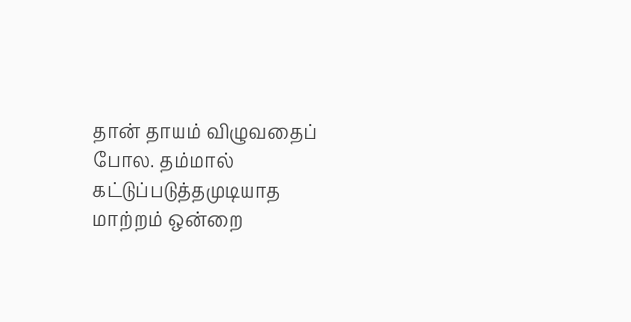தான் தாயம் விழுவதைப் போல. தம்மால் கட்டுப்படுத்தமுடியாத மாற்றம் ஒன்றை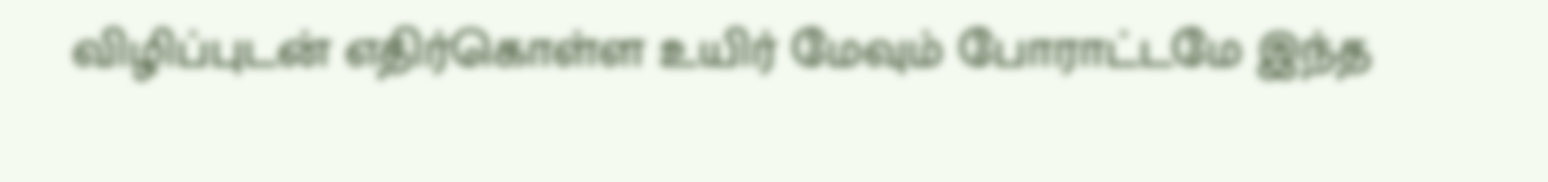விழிப்புடன் எதிர்கொள்ள உயிர் மேவும் போராட்டமே இந்த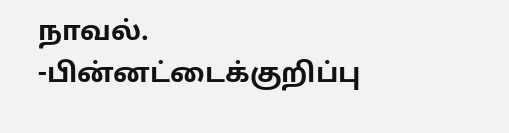நாவல்.
-பின்னட்டைக்குறிப்பு